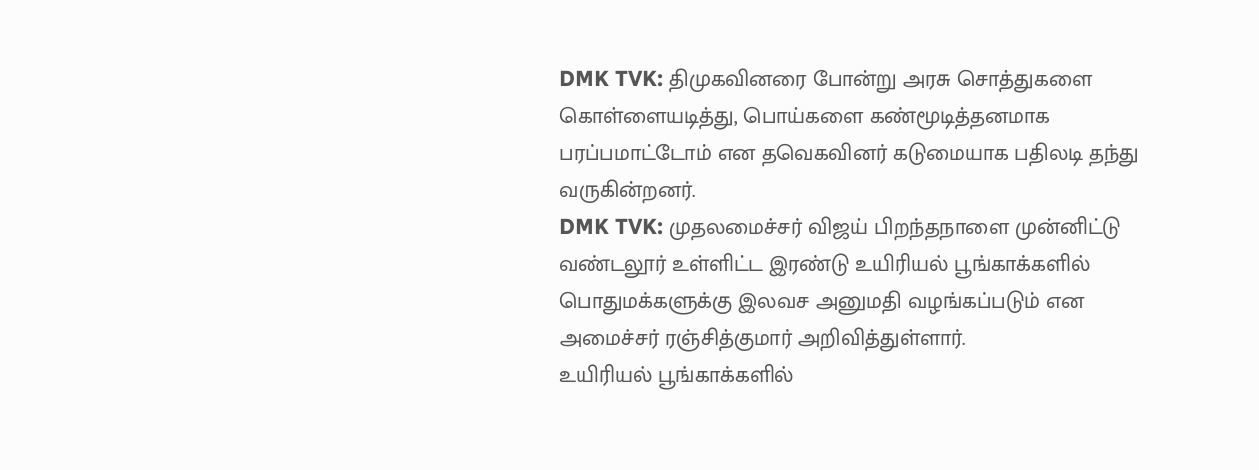DMK TVK: திமுகவினரை போன்று அரசு சொத்துகளை கொள்ளையடித்து, பொய்களை கண்மூடித்தனமாக பரப்பமாட்டோம் என தவெகவினர் கடுமையாக பதிலடி தந்து வருகின்றனர்.
DMK TVK: முதலமைச்சர் விஜய் பிறந்தநாளை முன்னிட்டு வண்டலூர் உள்ளிட்ட இரண்டு உயிரியல் பூங்காக்களில் பொதுமக்களுக்கு இலவச அனுமதி வழங்கப்படும் என அமைச்சர் ரஞ்சித்குமார் அறிவித்துள்ளார்.
உயிரியல் பூங்காக்களில்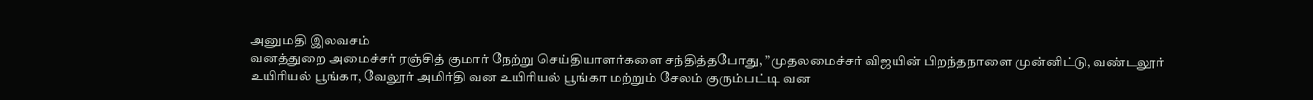அனுமதி இலவசம்
வனத்துறை அமைச்சர் ரஞ்சித் குமார் நேற்று செய்தியாளர்களை சந்தித்தபோது, ”முதலமைச்சர் விஜயின் பிறந்தநாளை முன்னிட்டு, வண்டலூர் உயிரியல் பூங்கா, வேலூர் அமிர்தி வன உயிரியல் பூங்கா மற்றும் சேலம் குரும்பட்டி வன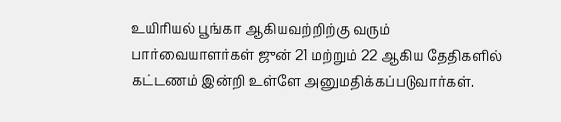உயிரியல் பூங்கா ஆகியவற்றிற்கு வரும் பார்வையாளர்கள் ஜுன் 21 மற்றும் 22 ஆகிய தேதிகளில் கட்டணம் இன்றி உள்ளே அனுமதிக்கப்படுவார்கள்.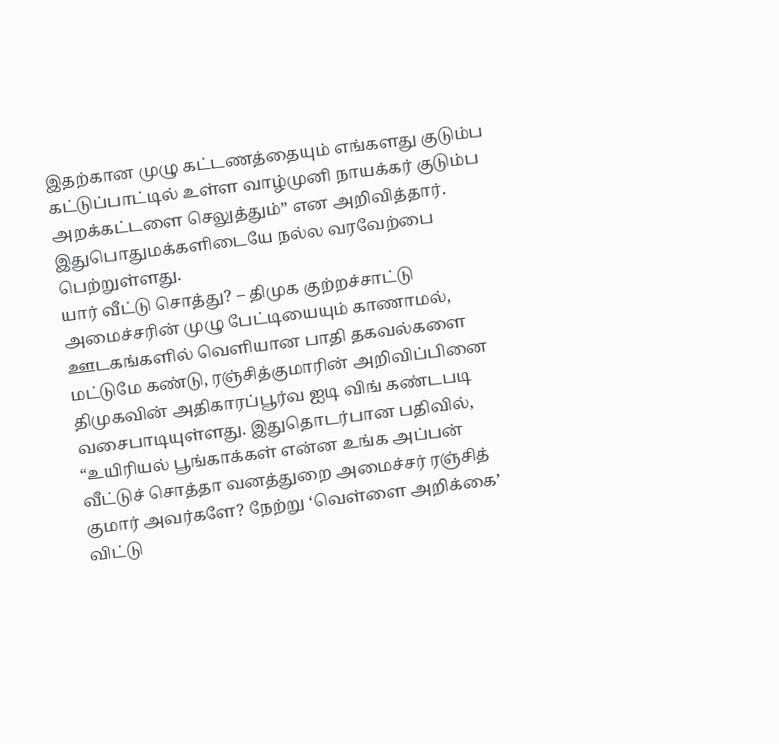இதற்கான முழு கட்டணத்தையும் எங்களது குடும்ப கட்டுப்பாட்டில் உள்ள வாழ்முனி நாயக்கர் குடும்ப அறக்கட்டளை செலுத்தும்” என அறிவித்தார். இதுபொதுமக்களிடையே நல்ல வரவேற்பை பெற்றுள்ளது.
யார் வீட்டு சொத்து? – திமுக குற்றச்சாட்டு
அமைச்சரின் முழு பேட்டியையும் காணாமல், ஊடகங்களில் வெளியான பாதி தகவல்களை மட்டுமே கண்டு, ரஞ்சித்குமாரின் அறிவிப்பினை திமுகவின் அதிகாரப்பூர்வ ஐடி விங் கண்டபடி வசைபாடியுள்ளது. இதுதொடர்பான பதிவில், “உயிரியல் பூங்காக்கள் என்ன உங்க அப்பன் வீட்டுச் சொத்தா வனத்துறை அமைச்சர் ரஞ்சித் குமார் அவர்களே? நேற்று ‘வெள்ளை அறிக்கை’ விட்டு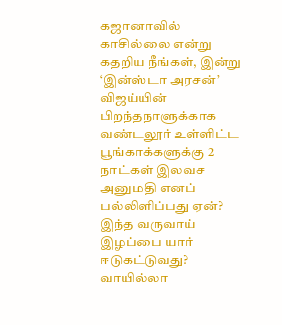கஜானாவில் காசில்லை என்று கதறிய நீங்கள், இன்று ‘இன்ஸ்டா அரசன்’ விஜய்யின் பிறந்தநாளுக்காக வண்டலூர் உள்ளிட்ட பூங்காக்களுக்கு 2 நாட்கள் இலவச அனுமதி எனப் பல்லிளிப்பது ஏன்? இந்த வருவாய் இழப்பை யார் ஈடுகட்டுவது? வாயில்லா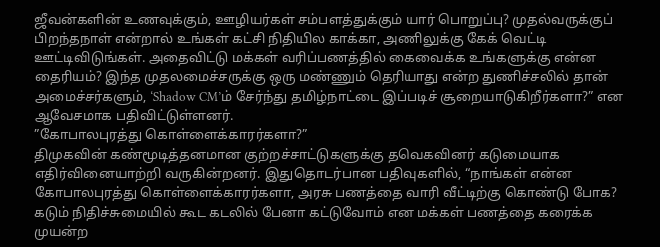ஜீவன்களின் உணவுக்கும், ஊழியர்கள் சம்பளத்துக்கும் யார் பொறுப்பு? முதல்வருக்குப் பிறந்தநாள் என்றால் உங்கள் கட்சி நிதியில காக்கா, அணிலுக்கு கேக் வெட்டி ஊட்டிவிடுங்கள். அதைவிட்டு மக்கள் வரிப்பணத்தில் கைவைக்க உங்களுக்கு என்ன தைரியம்? இந்த முதலமைச்சருக்கு ஒரு மண்ணும் தெரியாது என்ற துணிச்சலில் தான் அமைச்சர்களும், ‘Shadow CM’ம் சேர்ந்து தமிழ்நாட்டை இப்படிச் சூறையாடுகிறீர்களா?” என ஆவேசமாக பதிவிட்டுள்ளனர்.
”கோபாலபுரத்து கொள்ளைக்காரர்களா?”
திமுகவின் கண்மூடித்தனமான குற்றச்சாட்டுகளுக்கு தவெகவினர் கடுமையாக எதிர்வினையாற்றி வருகின்றனர். இதுதொடர்பான பதிவுகளில், “நாங்கள் என்ன கோபாலபுரத்து கொள்ளைக்காரர்களா, அரசு பணத்தை வாரி வீட்டிற்கு கொண்டு போக? கடும் நிதிச்சுமையில் கூட கடலில் பேனா கட்டுவோம் என மக்கள் பணத்தை கரைக்க முயன்ற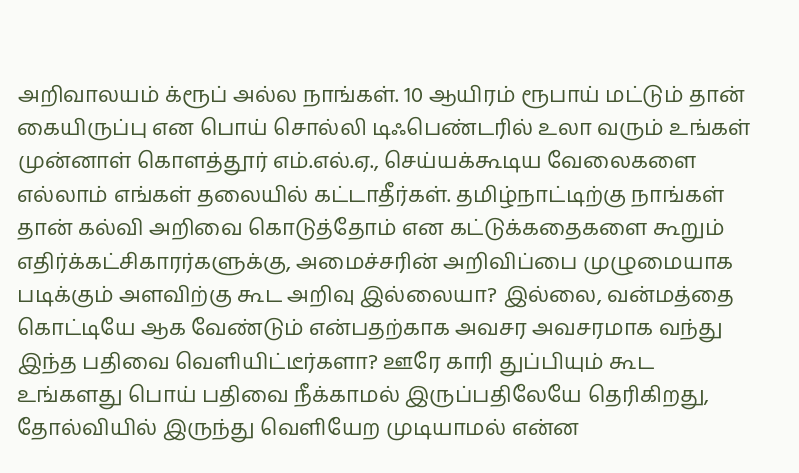அறிவாலயம் க்ரூப் அல்ல நாங்கள். 10 ஆயிரம் ரூபாய் மட்டும் தான் கையிருப்பு என பொய் சொல்லி டிஃபெண்டரில் உலா வரும் உங்கள் முன்னாள் கொளத்தூர் எம்.எல்.ஏ., செய்யக்கூடிய வேலைகளை எல்லாம் எங்கள் தலையில் கட்டாதீர்கள். தமிழ்நாட்டிற்கு நாங்கள் தான் கல்வி அறிவை கொடுத்தோம் என கட்டுக்கதைகளை கூறும் எதிர்க்கட்சிகாரர்களுக்கு, அமைச்சரின் அறிவிப்பை முழுமையாக படிக்கும் அளவிற்கு கூட அறிவு இல்லையா? இல்லை, வன்மத்தை கொட்டியே ஆக வேண்டும் என்பதற்காக அவசர அவசரமாக வந்து இந்த பதிவை வெளியிட்டீர்களா? ஊரே காரி துப்பியும் கூட உங்களது பொய் பதிவை நீக்காமல் இருப்பதிலேயே தெரிகிறது, தோல்வியில் இருந்து வெளியேற முடியாமல் என்ன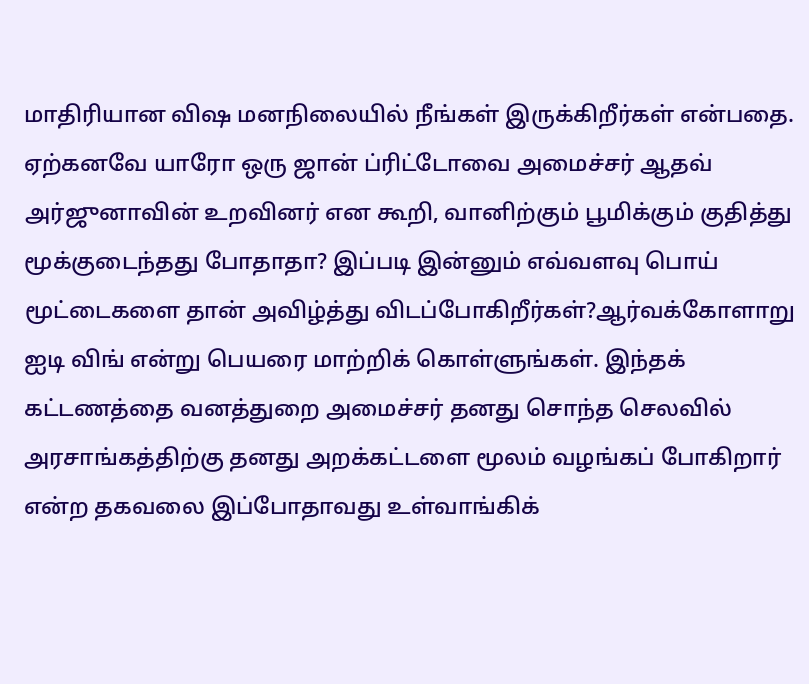மாதிரியான விஷ மனநிலையில் நீங்கள் இருக்கிறீர்கள் என்பதை. ஏற்கனவே யாரோ ஒரு ஜான் ப்ரிட்டோவை அமைச்சர் ஆதவ் அர்ஜுனாவின் உறவினர் என கூறி, வானிற்கும் பூமிக்கும் குதித்து மூக்குடைந்தது போதாதா? இப்படி இன்னும் எவ்வளவு பொய் மூட்டைகளை தான் அவிழ்த்து விடப்போகிறீர்கள்?ஆர்வக்கோளாறு ஐடி விங் என்று பெயரை மாற்றிக் கொள்ளுங்கள். இந்தக் கட்டணத்தை வனத்துறை அமைச்சர் தனது சொந்த செலவில் அரசாங்கத்திற்கு தனது அறக்கட்டளை மூலம் வழங்கப் போகிறார் என்ற தகவலை இப்போதாவது உள்வாங்கிக்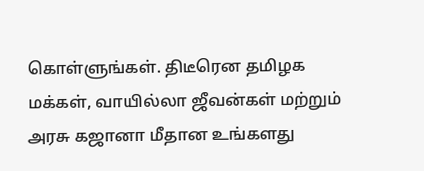கொள்ளுங்கள். திடீரென தமிழக மக்கள், வாயில்லா ஜீவன்கள் மற்றும் அரசு கஜானா மீதான உங்களது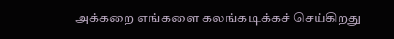அக்கறை எங்களை கலங்கடிக்கச் செய்கிறது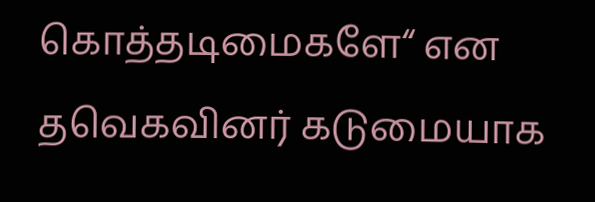கொத்தடிமைகளே“ என தவெகவினர் கடுமையாக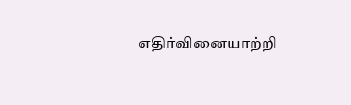எதிர்வினையாற்றி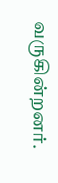வருகின்றனர்.